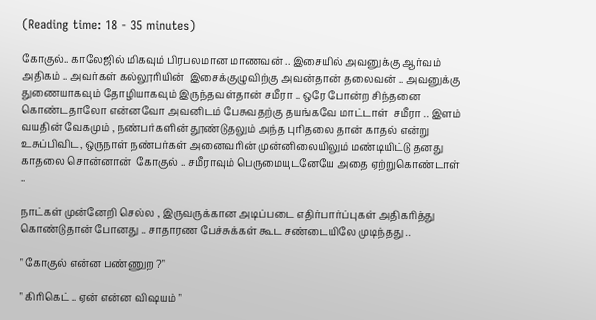(Reading time: 18 - 35 minutes)

கோகுல்.. காலேஜில் மிகவும் பிரபலமான மாணவன் .. இசையில் அவனுக்கு ஆர்வம் அதிகம் .. அவர்கள் கல்லூரியின்  இசைக்குழுவிற்கு அவன்தான் தலைவன் .. அவனுக்கு துணையாகவும் தோழியாகவும் இருந்தவள்தான் சமீரா .. ஒரே போன்ற சிந்தனை கொண்டதாலோ என்னவோ அவனிடம் பேசுவதற்கு தயங்கவே மாட்டாள்  சமீரா .. இளம் வயதின் வேகமும் , நண்பர்களின் தூண்டுதலும் அந்த புரிதலை தான் காதல் என்று உசுப்பிவிட, ஒருநாள் நண்பர்கள் அனைவரின் முன்னிலையிலும் மண்டியிட்டு தனது காதலை சொன்னான்  கோகுல் .. சமீராவும் பெருமையுடனேயே அதை ஏற்றுகொண்டாள் ..

நாட்கள் முன்னேறி செல்ல , இருவருக்கான அடிப்படை எதிர்பார்ப்புகள் அதிகரித்து கொண்டுதான் போனது .. சாதாரண பேச்சுக்கள் கூட சண்டையிலே முடிந்தது ..

" கோகுல் என்ன பண்ணுற ?"

" கிரிகெட் .. ஏன் என்ன விஷயம் "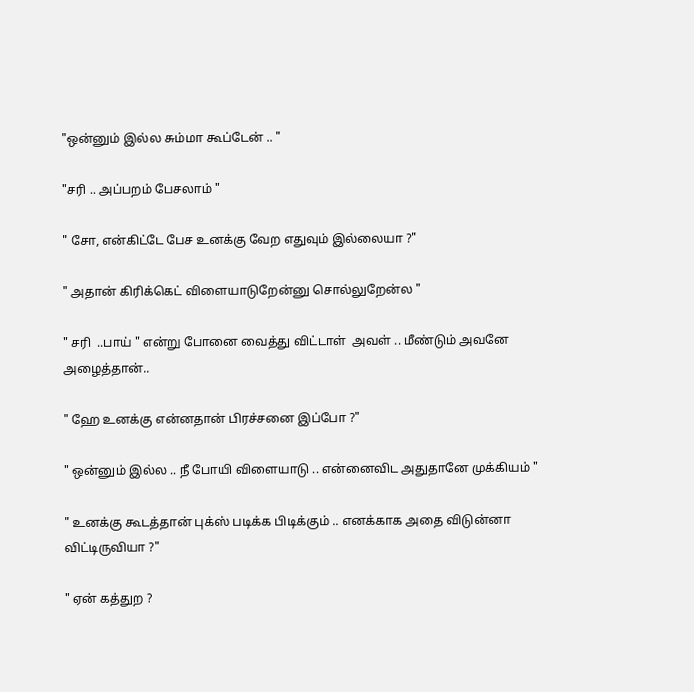"ஒன்னும் இல்ல சும்மா கூப்டேன் .. "

"சரி .. அப்பறம் பேசலாம் "

" சோ, என்கிட்டே பேச உனக்கு வேற எதுவும் இல்லையா ?"

" அதான் கிரிக்கெட் விளையாடுறேன்னு சொல்லுறேன்ல "

" சரி  ..பாய் " என்று போனை வைத்து விட்டாள்  அவள் .. மீண்டும் அவனே அழைத்தான்..

" ஹே உனக்கு என்னதான் பிரச்சனை இப்போ ?"

" ஒன்னும் இல்ல .. நீ போயி விளையாடு .. என்னைவிட அதுதானே முக்கியம் "

" உனக்கு கூடத்தான் புக்ஸ் படிக்க பிடிக்கும் .. எனக்காக அதை விடுன்னா  விட்டிருவியா ?"

" ஏன் கத்துற ?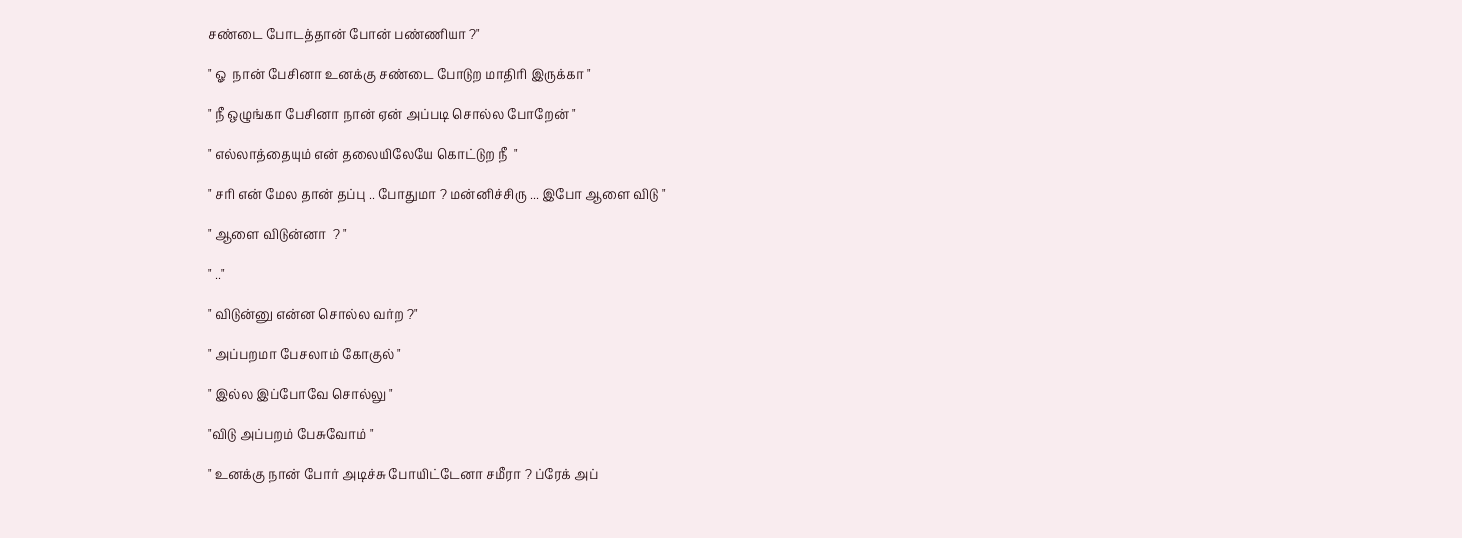சண்டை போடத்தான் போன் பண்ணியா ?"

" ஓ  நான் பேசினா உனக்கு சண்டை போடுற மாதிரி இருக்கா "

" நீ ஒழுங்கா பேசினா நான் ஏன் அப்படி சொல்ல போறேன் "

" எல்லாத்தையும் என் தலையிலேயே கொட்டுற நீ  "

" சரி என் மேல தான் தப்பு .. போதுமா ? மன்னிச்சிரு ... இபோ ஆளை விடு "

" ஆளை விடுன்னா  ? "

" .."

" விடுன்னு என்ன சொல்ல வர்ற ?"

" அப்பறமா பேசலாம் கோகுல் "

" இல்ல இப்போவே சொல்லு "

"விடு அப்பறம் பேசுவோம் "

" உனக்கு நான் போர் அடிச்சு போயிட்டேனா சமீரா ? ப்ரேக் அப்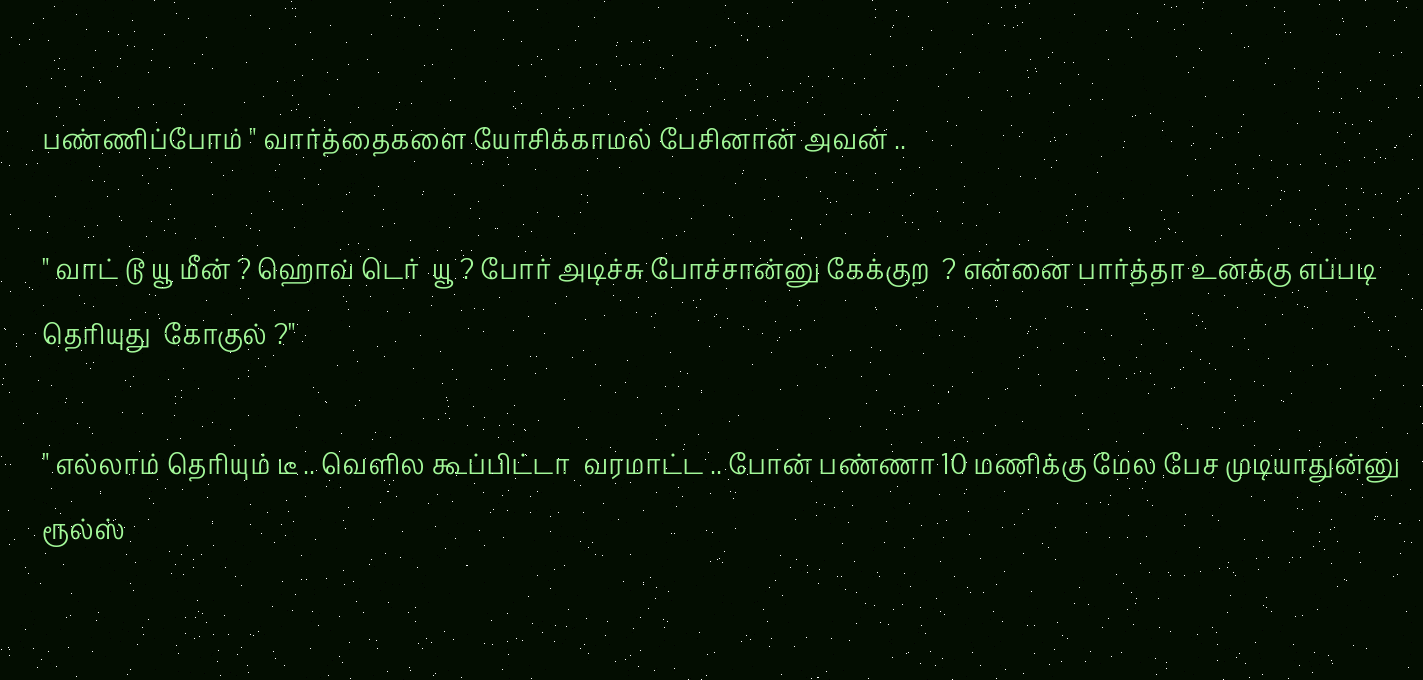பண்ணிப்போம் " வார்த்தைகளை யோசிக்காமல் பேசினான் அவன் ..

" வாட் டூ யூ மீன் ? ஹொவ் டெர்  யூ ? போர் அடிச்சு போச்சான்னு கேக்குற  ? என்னை பார்த்தா உனக்கு எப்படி தெரியுது  கோகுல் ?"

" எல்லாம் தெரியும் டீ .. வெளில கூப்பிட்டா  வரமாட்ட .. போன் பண்ணா 10 மணிக்கு மேல பேச முடியாதுன்னு ரூல்ஸ்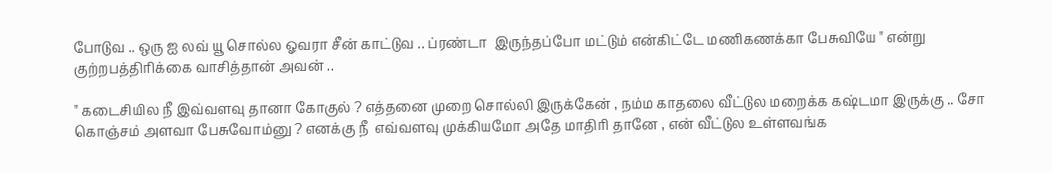போடுவ .. ஒரு ஐ லவ் யூ சொல்ல ஓவரா சீன் காட்டுவ .. ப்ரண்டா  இருந்தப்போ மட்டும் என்கிட்டே மணிகணக்கா பேசுவியே " என்று குற்றபத்திரிக்கை வாசித்தான் அவன் ..

" கடைசியில நீ இவ்வளவு தானா கோகுல் ? எத்தனை முறை சொல்லி இருக்கேன் , நம்ம காதலை வீட்டுல மறைக்க கஷ்டமா இருக்கு .. சோ கொஞ்சம் அளவா பேசுவோம்னு ? எனக்கு நீ  எவ்வளவு முக்கியமோ அதே மாதிரி தானே , என் வீட்டுல உள்ளவங்க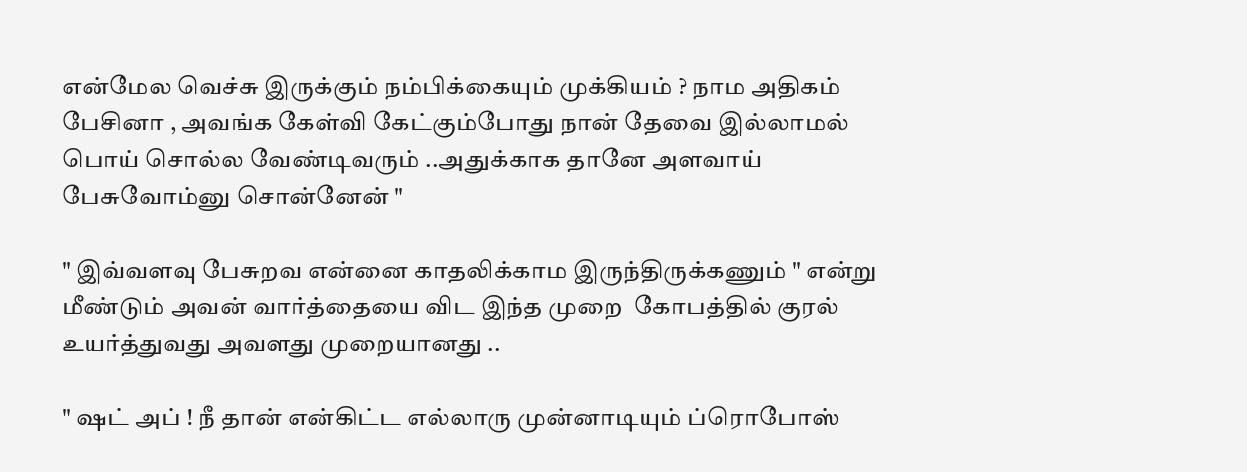என்மேல வெச்சு இருக்கும் நம்பிக்கையும் முக்கியம் ? நாம அதிகம் பேசினா , அவங்க கேள்வி கேட்கும்போது நான் தேவை இல்லாமல் பொய் சொல்ல வேண்டிவரும் ..அதுக்காக தானே அளவாய்  பேசுவோம்னு சொன்னேன் "

" இவ்வளவு பேசுறவ என்னை காதலிக்காம இருந்திருக்கணும் " என்று மீண்டும் அவன் வார்த்தையை விட இந்த முறை  கோபத்தில் குரல் உயர்த்துவது அவளது முறையானது ..

" ஷட் அப் ! நீ தான் என்கிட்ட எல்லாரு முன்னாடியும் ப்ரொபோஸ்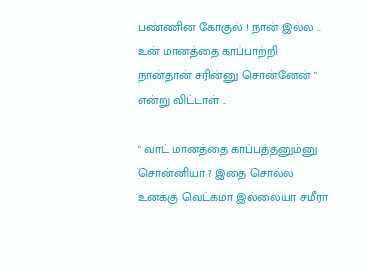பண்ணின கோகுல் ! நான் இல்ல .. உன் மானத்தை காப்பாற்றி நான்தான் சரின்னு சொன்னேன் " என்று விட்டாள் ..

" வாட் மானத்தை காப்பத்தனும்னு  சொன்னியா ? இதை சொல்ல உனக்கு வெட்கமா இல்லையா சமீரா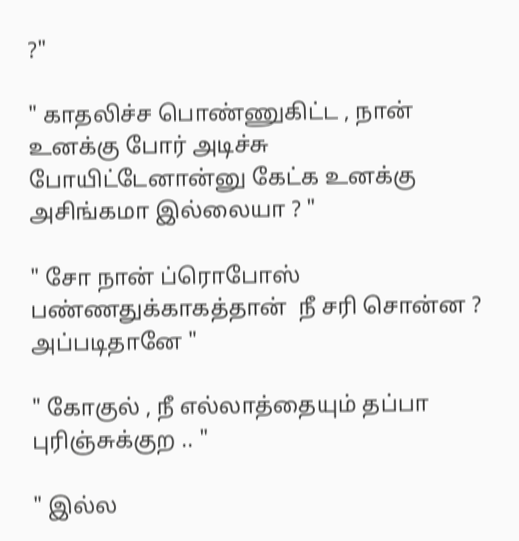?"

" காதலிச்ச பொண்ணுகிட்ட , நான் உனக்கு போர் அடிச்சு போயிட்டேனான்னு கேட்க உனக்கு அசிங்கமா இல்லையா ? "

" சோ நான் ப்ரொபோஸ் பண்ணதுக்காகத்தான்  நீ சரி சொன்ன ? அப்படிதானே "

" கோகுல் , நீ எல்லாத்தையும் தப்பா புரிஞ்சுக்குற .. "

" இல்ல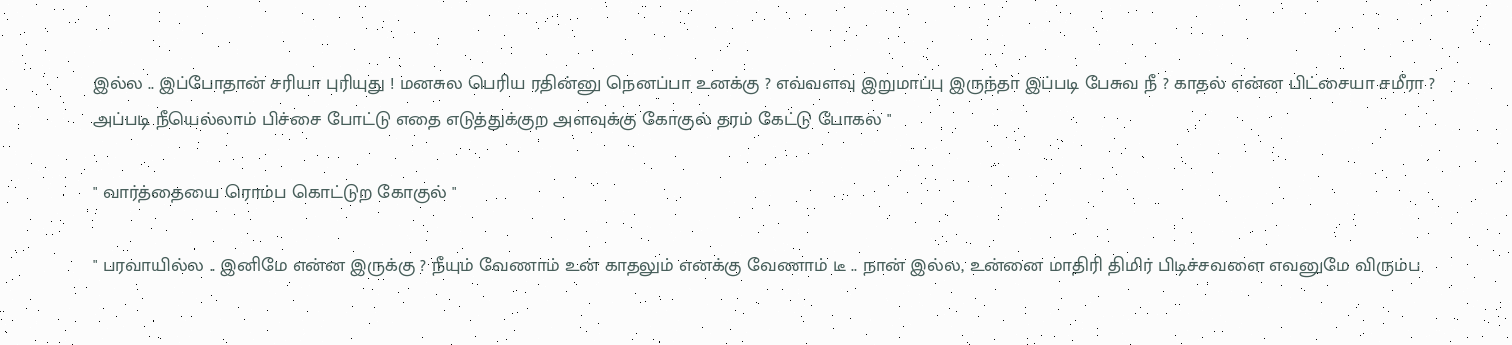இல்ல .. இப்போதான் சரியா புரியுது ! மனசுல பெரிய ரதின்னு நெனப்பா உனக்கு ? எவ்வளவு இறுமாப்பு இருந்தா இப்படி பேசுவ நீ ? காதல் என்ன பிட்சையா சமீரா ? அப்படி நீயெல்லாம் பிச்சை போட்டு எதை எடுத்துக்குற அளவுக்கு கோகுல் தரம் கேட்டு போகல "

" வார்த்தையை ரொம்ப கொட்டுற கோகுல் "

" பரவாயில்ல .. இனிமே என்ன இருக்கு ? நீயும் வேணாம் உன் காதலும் எனக்கு வேணாம் டீ .. நான் இல்ல, உன்னை மாதிரி திமிர் பிடிச்சவளை எவனுமே விரும்ப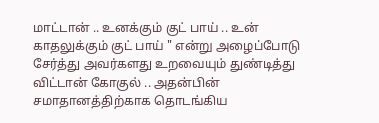மாட்டான் .. உனக்கும் குட் பாய் .. உன் காதலுக்கும் குட் பாய் " என்று அழைப்போடு சேர்த்து அவர்களது உறவையும் துண்டித்து விட்டான் கோகுல் .. அதன்பின் சமாதானத்திற்காக தொடங்கிய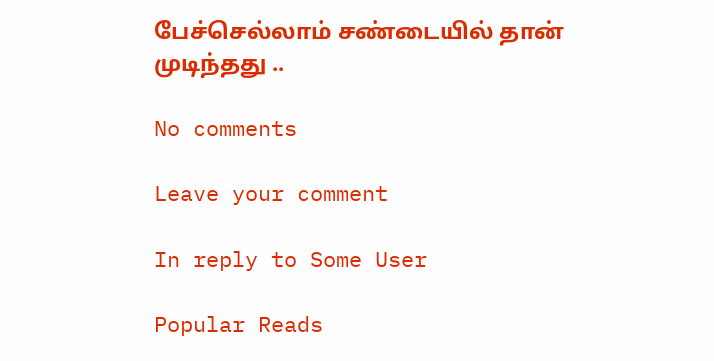பேச்செல்லாம் சண்டையில் தான் முடிந்தது ..

No comments

Leave your comment

In reply to Some User

Popular Reads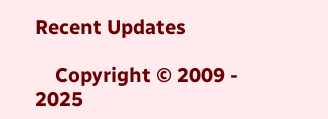Recent Updates

    Copyright © 2009 - 2025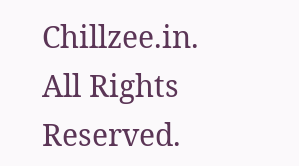Chillzee.in. All Rights Reserved.